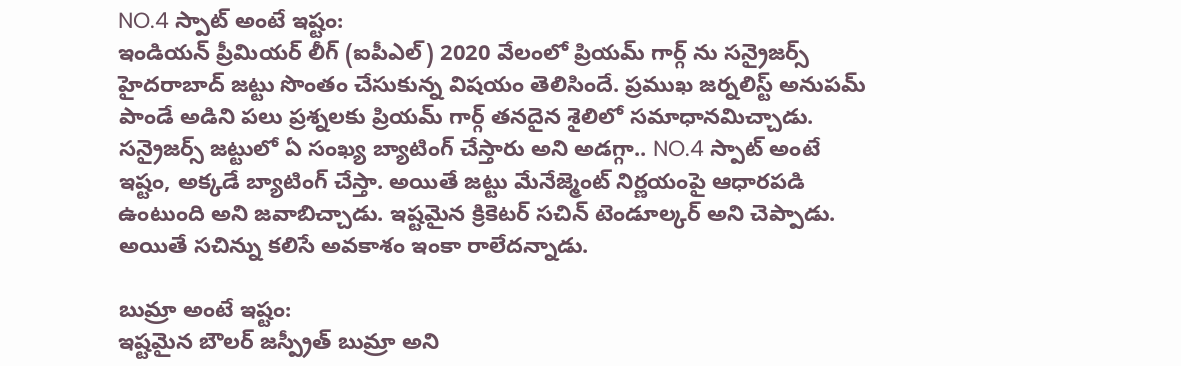NO.4 స్పాట్ అంటే ఇష్టం:
ఇండియన్ ప్రీమియర్ లీగ్ (ఐపీఎల్) 2020 వేలంలో ప్రియమ్ గార్గ్ ను సన్రైజర్స్ హైదరాబాద్ జట్టు సొంతం చేసుకున్న విషయం తెలిసిందే. ప్రముఖ జర్నలిస్ట్ అనుపమ్ పాండే అడిని పలు ప్రశ్నలకు ప్రియమ్ గార్గ్ తనదైన శైలిలో సమాధానమిచ్చాడు. సన్రైజర్స్ జట్టులో ఏ సంఖ్య బ్యాటింగ్ చేస్తారు అని అడగ్గా.. NO.4 స్పాట్ అంటే ఇష్టం, అక్కడే బ్యాటింగ్ చేస్తా. అయితే జట్టు మేనేజ్మెంట్ నిర్ణయంపై ఆధారపడి ఉంటుంది అని జవాబిచ్చాడు. ఇష్టమైన క్రికెటర్ సచిన్ టెండూల్కర్ అని చెప్పాడు. అయితే సచిన్ను కలిసే అవకాశం ఇంకా రాలేదన్నాడు.

బుమ్రా అంటే ఇష్టం:
ఇష్టమైన బౌలర్ జస్ప్రీత్ బుమ్రా అని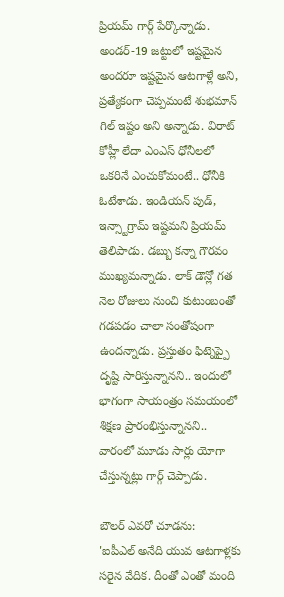ప్రియమ్ గార్గ్ పేర్కొన్నాడు. అండర్-19 జట్టులో ఇష్టమైన అందరూ ఇష్టమైన ఆటగాళ్లే అని, ప్రత్యేకంగా చెప్పమంటే శుభమాన్ గిల్ ఇష్టం అని అన్నాడు. విరాట్ కోహ్లీ లేదా ఎంఎస్ ధోనీలలో ఒకరినే ఎంచుకోమంటే.. ధోనీకి ఓటేశాడు. ఇండియన్ పుడ్, ఇన్స్టాగ్రామ్ ఇష్టమని ప్రియమ్ తెలిపాడు. డబ్బు కన్నా గౌరవం ముఖ్యమన్నాడు. లాక్ డౌన్లో గత నెల రోజులు నుంచి కుటుంబంతో గడపడం చాలా సంతోషంగా ఉందన్నాడు. ప్రస్తుతం ఫిట్నెప్పై దృష్టి సారిస్తున్నానని.. ఇందులో భాగంగా సాయంత్రం సమయంలో శిక్షణ ప్రారంభిస్తున్నానని.. వారంలో మూడు సార్లు యోగా చేస్తున్నట్లు గార్గ్ చెప్పాడు.

బౌలర్ ఎవరో చూడను:
'ఐపీఎల్ అనేది యువ ఆటగాళ్లకు సరైన వేదిక. దీంతో ఎంతో మంది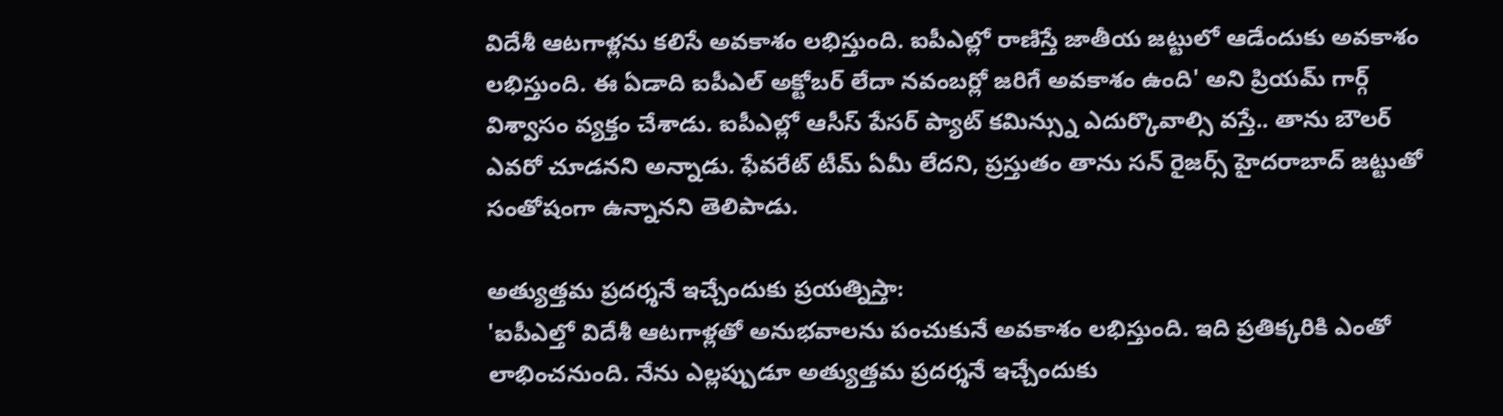విదేశీ ఆటగాళ్లను కలిసే అవకాశం లభిస్తుంది. ఐపీఎల్లో రాణిస్తే జాతీయ జట్టులో ఆడేందుకు అవకాశం లభిస్తుంది. ఈ ఏడాది ఐపీఎల్ అక్టోబర్ లేదా నవంబర్లో జరిగే అవకాశం ఉంది' అని ప్రియమ్ గార్గ్ విశ్వాసం వ్యక్తం చేశాడు. ఐపీఎల్లో ఆసీస్ పేసర్ ప్యాట్ కమిన్స్ను ఎదుర్కొవాల్సి వస్తే.. తాను బౌలర్ ఎవరో చూడనని అన్నాడు. ఫేవరేట్ టీమ్ ఏమీ లేదని, ప్రస్తుతం తాను సన్ రైజర్స్ హైదరాబాద్ జట్టుతో సంతోషంగా ఉన్నానని తెలిపాడు.

అత్యుత్తమ ప్రదర్శనే ఇచ్చేందుకు ప్రయత్నిస్తా:
'ఐపీఎల్తో విదేశీ ఆటగాళ్లతో అనుభవాలను పంచుకునే అవకాశం లభిస్తుంది. ఇది ప్రతిక్కరికి ఎంతో లాభించనుంది. నేను ఎల్లప్పుడూ అత్యుత్తమ ప్రదర్శనే ఇచ్చేందుకు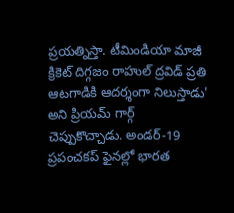ప్రయత్నిస్తా. టీమిండియా మాజీ క్రికెట్ దిగ్గజం రాహుల్ ద్రవిడ్ ప్రతి ఆటగాడికి ఆదర్శంగా నిలుస్తాడు' అని ప్రియమ్ గార్గ్ చెప్పుకొచ్చాడు. అండర్-19 ప్రపంచకప్ ఫైనల్లో భారత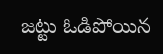జట్టు ఓడిపోయిన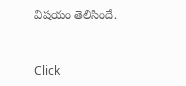విషయం తెలిసిందే.


Click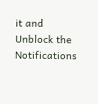it and Unblock the Notifications